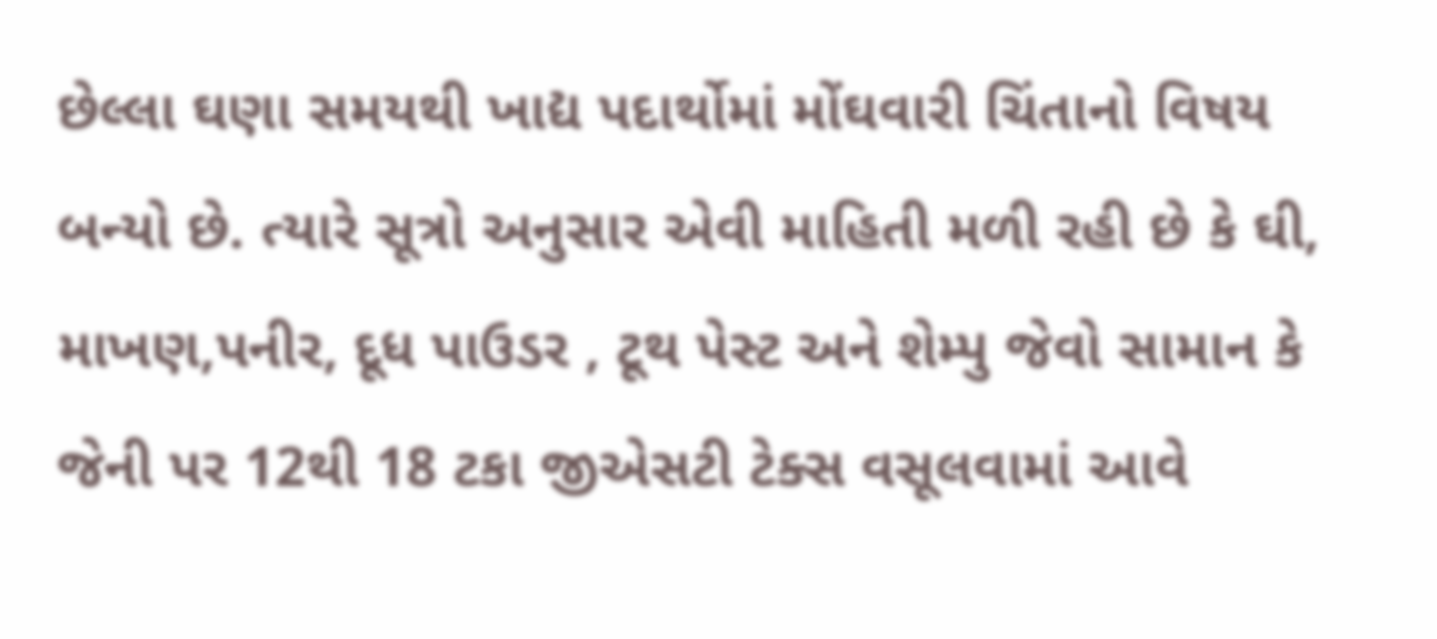છેલ્લા ઘણા સમયથી ખાદ્ય પદાર્થોમાં મોંઘવારી ચિંતાનો વિષય બન્યો છે. ત્યારે સૂત્રો અનુસાર એવી માહિતી મળી રહી છે કે ઘી, માખણ,પનીર, દૂધ પાઉડર , ટૂથ પેસ્ટ અને શેમ્પુ જેવો સામાન કે જેની પર 12થી 18 ટકા જીએસટી ટેક્સ વસૂલવામાં આવે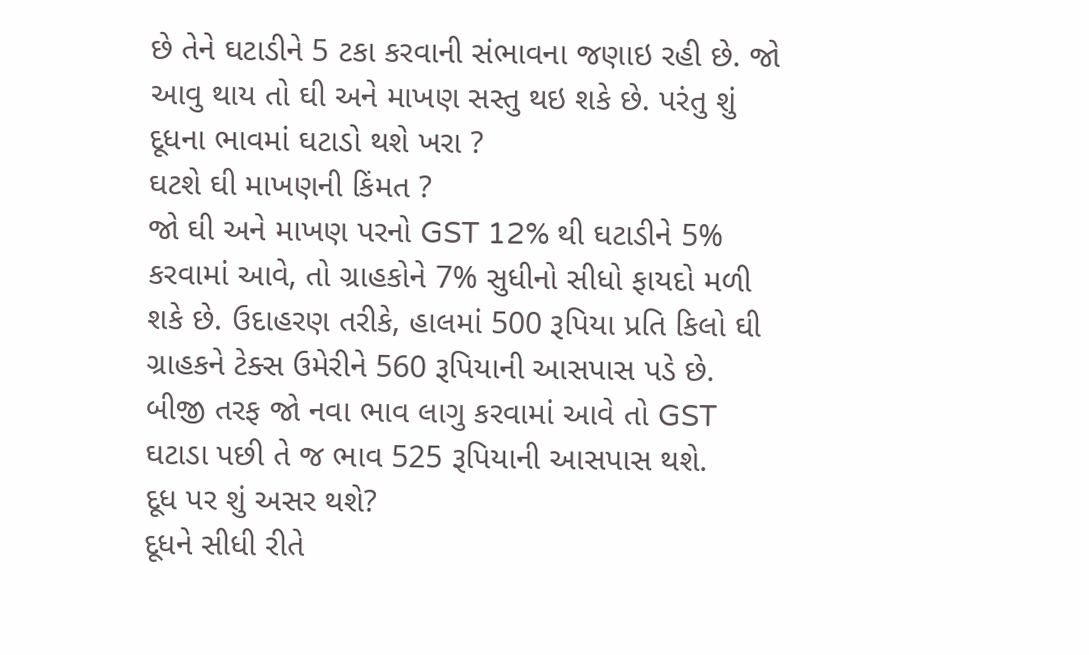છે તેને ઘટાડીને 5 ટકા કરવાની સંભાવના જણાઇ રહી છે. જો આવુ થાય તો ઘી અને માખણ સસ્તુ થઇ શકે છે. પરંતુ શું દૂધના ભાવમાં ઘટાડો થશે ખરા ?
ઘટશે ઘી માખણની કિંમત ?
જો ઘી અને માખણ પરનો GST 12% થી ઘટાડીને 5% કરવામાં આવે, તો ગ્રાહકોને 7% સુધીનો સીધો ફાયદો મળી શકે છે. ઉદાહરણ તરીકે, હાલમાં 500 રૂપિયા પ્રતિ કિલો ઘી ગ્રાહકને ટેક્સ ઉમેરીને 560 રૂપિયાની આસપાસ પડે છે. બીજી તરફ જો નવા ભાવ લાગુ કરવામાં આવે તો GST ઘટાડા પછી તે જ ભાવ 525 રૂપિયાની આસપાસ થશે.
દૂધ પર શું અસર થશે?
દૂધને સીધી રીતે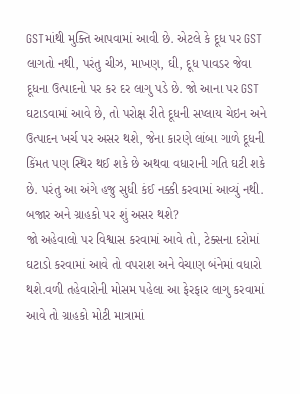GSTમાંથી મુક્તિ આપવામાં આવી છે. એટલે કે દૂધ પર GST લાગતો નથી, પરંતુ ચીઝ, માખણ, ઘી, દૂધ પાવડર જેવા દૂધના ઉત્પાદનો પર કર દર લાગુ પડે છે. જો આના પર GST ઘટાડવામાં આવે છે, તો પરોક્ષ રીતે દૂધની સપ્લાય ચેઇન અને ઉત્પાદન ખર્ચ પર અસર થશે, જેના કારણે લાંબા ગાળે દૂધની કિંમત પણ સ્થિર થઈ શકે છે અથવા વધારાની ગતિ ઘટી શકે છે. પરંતુ આ અંગે હજુ સુધી કંઈ નક્કી કરવામાં આવ્યું નથી.
બજાર અને ગ્રાહકો પર શું અસર થશે?
જો અહેવાલો પર વિશ્વાસ કરવામાં આવે તો, ટેક્સના દરોમાં ઘટાડો કરવામાં આવે તો વપરાશ અને વેચાણ બંનેમાં વધારો થશે.વળી તહેવારોની મોસમ પહેલા આ ફેરફાર લાગુ કરવામાં આવે તો ગ્રાહકો મોટી માત્રામાં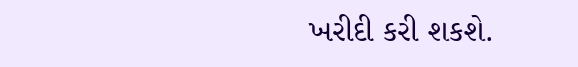ખરીદી કરી શકશે.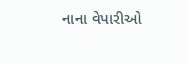નાના વેપારીઓ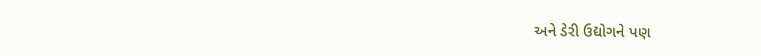અને ડેરી ઉદ્યોગને પણ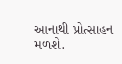આનાથી પ્રોત્સાહન મળશે.